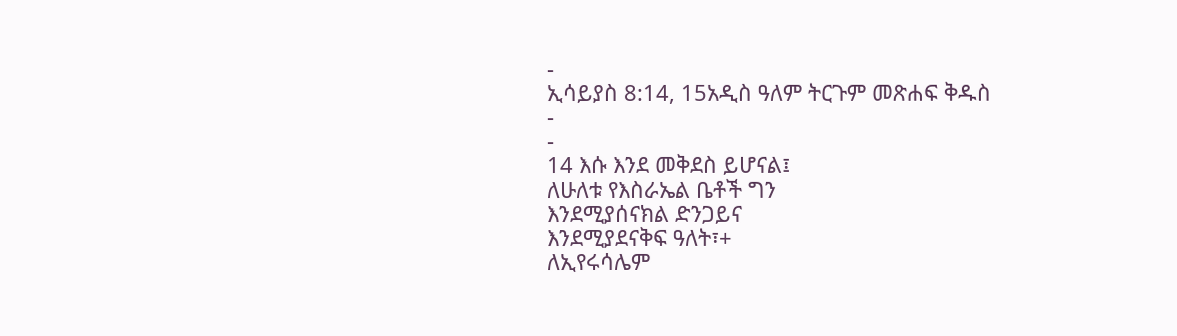-
ኢሳይያስ 8:14, 15አዲስ ዓለም ትርጉም መጽሐፍ ቅዱስ
-
-
14 እሱ እንደ መቅደስ ይሆናል፤
ለሁለቱ የእስራኤል ቤቶች ግን
እንደሚያሰናክል ድንጋይና
እንደሚያደናቅፍ ዓለት፣+
ለኢየሩሳሌም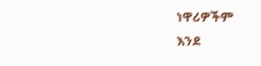ነዋሪዎችም
እንደ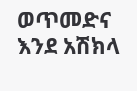ወጥመድና እንደ አሽክላ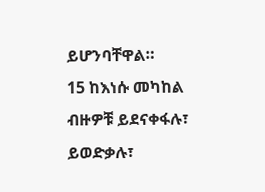ይሆንባቸዋል።
15 ከእነሱ መካከል ብዙዎቹ ይደናቀፋሉ፣ ይወድቃሉ፣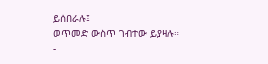ይሰበራሉ፤
ወጥመድ ውስጥ ገብተው ይያዛሉ።
-